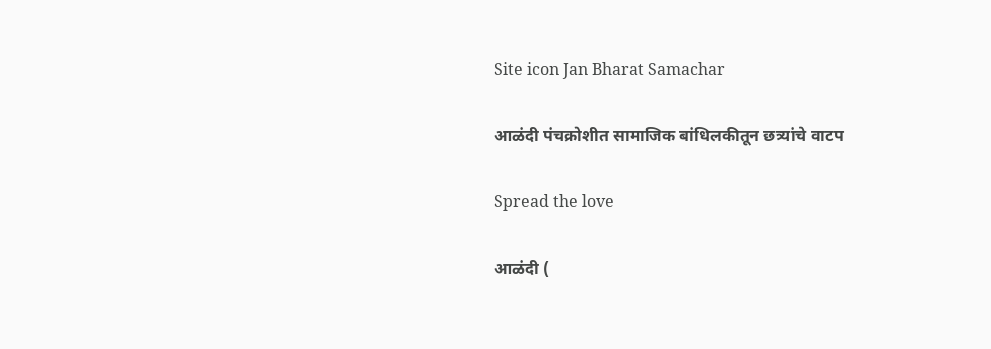Site icon Jan Bharat Samachar

आळंदी पंचक्रोशीत सामाजिक बांधिलकीतून छत्र्यांचे वाटप

Spread the love

आळंदी (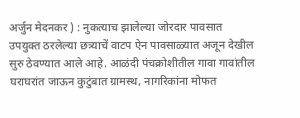अर्जुन मेदनकर ) : नुकत्याच झालेल्या जोरदार पावसात उपयुक्त ठरलेल्या छत्र्याचें वाटप ऐन पावसाळ्यात अजून देखील सुरु ठेवण्यात आले आहे. आळंदी पंचक्रोशीतील गावा गावांतील घराघरांत जाऊन कुटुंबात ग्रामस्थ, नागरिकांना मोफत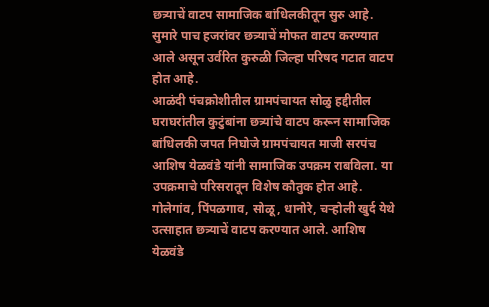छत्र्याचें वाटप सामाजिक बांधिलकीतून सुरु आहे. सुमारे पाच हजरांवर छत्र्याचें मोफत वाटप करण्यात आले असून उर्वरित कुरुळी जिल्हा परिषद गटात वाटप होत आहे.
आळंदी पंचक्रोशीतील ग्रामपंचायत सोळु हद्दीतील घराघरांतील कुटुंबांना छत्र्यांचे वाटप करून सामाजिक बांधिलकी जपत निघोजे ग्रामपंचायत माजी सरपंच आशिष येळवंडे यांनी सामाजिक उपक्रम राबविला. या उपक्रमाचे परिसरातून विशेष कौतुक होत आहे. गोलेगांव, पिंपळगाव, सोळू, धानोरे, चऱ्होली खुर्द येथे उत्साहात छत्र्याचें वाटप करण्यात आले. आशिष येळवंडे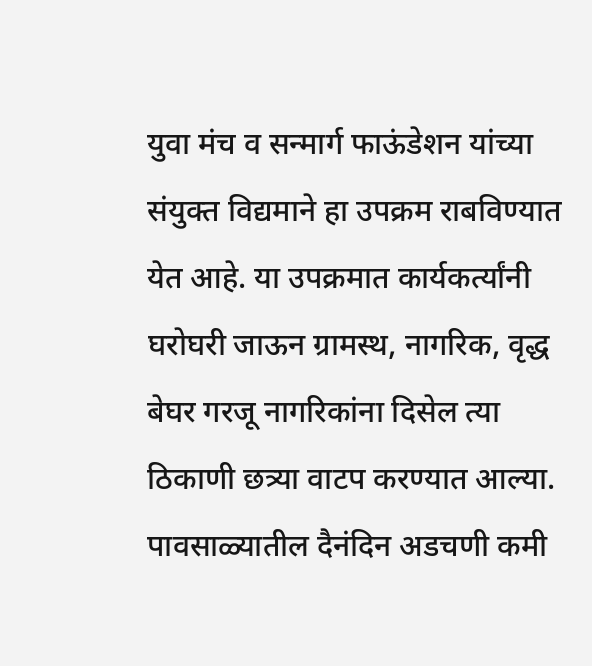युवा मंच व सन्मार्ग फाऊंडेशन यांच्या संयुक्त विद्यमाने हा उपक्रम राबविण्यात येत आहे. या उपक्रमात कार्यकर्त्यांनी घरोघरी जाऊन ग्रामस्थ, नागरिक, वृद्ध बेघर गरजू नागरिकांना दिसेल त्या ठिकाणी छत्र्या वाटप करण्यात आल्या. पावसाळ्यातील दैनंदिन अडचणी कमी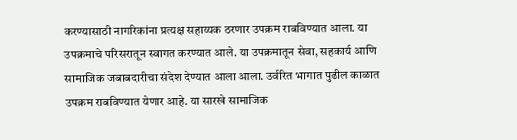करण्यासाठी नागरिकांना प्रत्यक्ष सहाय्यक ठरणार उपक्रम राबविण्यात आला. या उपक्रमाचे परिसरातून स्वागत करण्यात आले. या उपक्रमातून सेवा, सहकार्य आणि सामाजिक जबाबदारीचा संदेश देण्यात आला आला. उर्वरित भागात पुढील काळात उपक्रम राबविण्यात येणार आहे. या सारखे सामाजिक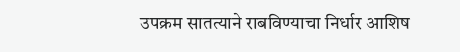उपक्रम सातत्याने राबविण्याचा निर्धार आशिष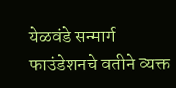येळवंडे सन्मार्ग फाउंडेशनचे वतीने व्यक्त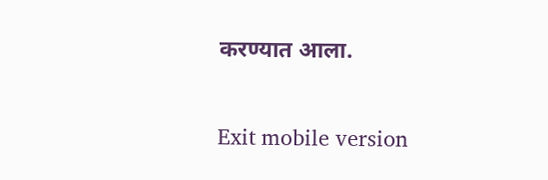करण्यात आला.

Exit mobile version